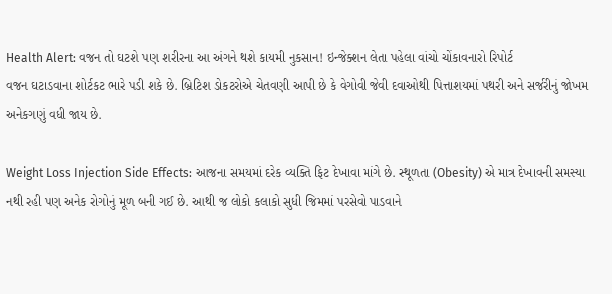Health Alert: વજન તો ઘટશે પણ શરીરના આ અંગને થશે કાયમી નુકસાન! ઇન્જેક્શન લેતા પહેલા વાંચો ચોંકાવનારો રિપોર્ટ
વજન ઘટાડવાના શોર્ટકટ ભારે પડી શકે છે. બ્રિટિશ ડોકટરોએ ચેતવણી આપી છે કે વેગોવી જેવી દવાઓથી પિત્તાશયમાં પથરી અને સર્જરીનું જોખમ અનેકગણું વધી જાય છે.

Weight Loss Injection Side Effects: આજના સમયમાં દરેક વ્યક્તિ ફિટ દેખાવા માંગે છે. સ્થૂળતા (Obesity) એ માત્ર દેખાવની સમસ્યા નથી રહી પણ અનેક રોગોનું મૂળ બની ગઈ છે. આથી જ લોકો કલાકો સુધી જિમમાં પરસેવો પાડવાને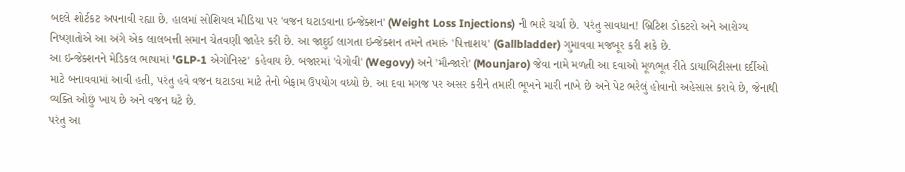બદલે શોર્ટકટ અપનાવી રહ્યા છે. હાલમાં સોશિયલ મીડિયા પર 'વજન ઘટાડવાના ઇન્જેક્શન' (Weight Loss Injections) ની ભારે ચર્ચા છે. પરંતુ સાવધાન! બ્રિટિશ ડોકટરો અને આરોગ્ય નિષ્ણાતોએ આ અંગે એક લાલબત્તી સમાન ચેતવણી જાહેર કરી છે. આ જાદુઈ લાગતા ઇન્જેક્શન તમને તમારું 'પિત્તાશય' (Gallbladder) ગુમાવવા મજબૂર કરી શકે છે.
આ ઇન્જેક્શનને મેડિકલ ભાષામાં 'GLP-1 એગોનિસ્ટ' કહેવાય છે. બજારમાં 'વેગોવી' (Wegovy) અને 'મૌન્જારો' (Mounjaro) જેવા નામે મળતી આ દવાઓ મૂળભૂત રીતે ડાયાબિટીસના દર્દીઓ માટે બનાવવામાં આવી હતી, પરંતુ હવે વજન ઘટાડવા માટે તેનો બેફામ ઉપયોગ વધ્યો છે. આ દવા મગજ પર અસર કરીને તમારી ભૂખને મારી નાખે છે અને પેટ ભરેલું હોવાનો અહેસાસ કરાવે છે, જેનાથી વ્યક્તિ ઓછું ખાય છે અને વજન ઘટે છે.
પરંતુ આ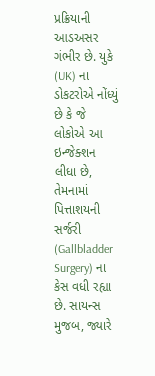પ્રક્રિયાની આડઅસર ગંભીર છે. યુકે (UK) ના ડોકટરોએ નોંધ્યું છે કે જે લોકોએ આ ઇન્જેક્શન લીધા છે, તેમનામાં પિત્તાશયની સર્જરી (Gallbladder Surgery) ના કેસ વધી રહ્યા છે. સાયન્સ મુજબ, જ્યારે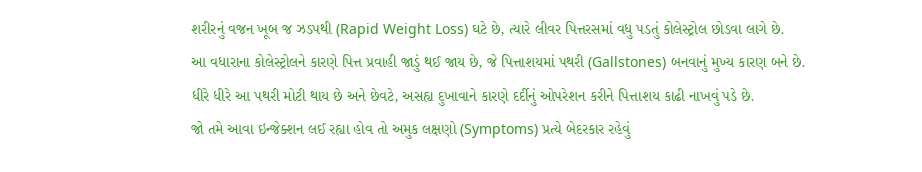શરીરનું વજન ખૂબ જ ઝડપથી (Rapid Weight Loss) ઘટે છે, ત્યારે લીવર પિત્તરસમાં વધુ પડતું કોલેસ્ટ્રોલ છોડવા લાગે છે.
આ વધારાના કોલેસ્ટ્રોલને કારણે પિત્ત પ્રવાહી જાડું થઈ જાય છે, જે પિત્તાશયમાં પથરી (Gallstones) બનવાનું મુખ્ય કારણ બને છે. ધીરે ધીરે આ પથરી મોટી થાય છે અને છેવટે, અસહ્ય દુખાવાને કારણે દર્દીનું ઓપરેશન કરીને પિત્તાશય કાઢી નાખવું પડે છે.
જો તમે આવા ઇન્જેક્શન લઈ રહ્યા હોવ તો અમુક લક્ષણો (Symptoms) પ્રત્યે બેદરકાર રહેવું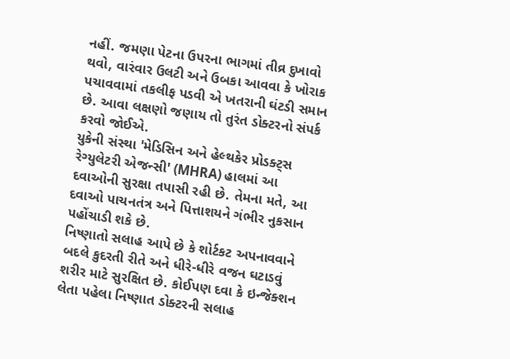નહીં. જમણા પેટના ઉપરના ભાગમાં તીવ્ર દુખાવો થવો, વારંવાર ઉલટી અને ઉબકા આવવા કે ખોરાક પચાવવામાં તકલીફ પડવી એ ખતરાની ઘંટડી સમાન છે. આવા લક્ષણો જણાય તો તુરંત ડોક્ટરનો સંપર્ક કરવો જોઈએ.
યુકેની સંસ્થા 'મેડિસિન અને હેલ્થકેર પ્રોડક્ટ્સ રેગ્યુલેટરી એજન્સી' (MHRA) હાલમાં આ દવાઓની સુરક્ષા તપાસી રહી છે. તેમના મતે, આ દવાઓ પાચનતંત્ર અને પિત્તાશયને ગંભીર નુકસાન પહોંચાડી શકે છે.
નિષ્ણાતો સલાહ આપે છે કે શોર્ટકટ અપનાવવાને બદલે કુદરતી રીતે અને ધીરે-ધીરે વજન ઘટાડવું શરીર માટે સુરક્ષિત છે. કોઈપણ દવા કે ઇન્જેક્શન લેતા પહેલા નિષ્ણાત ડોક્ટરની સલાહ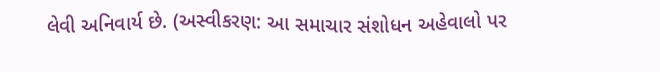લેવી અનિવાર્ય છે. (અસ્વીકરણ: આ સમાચાર સંશોધન અહેવાલો પર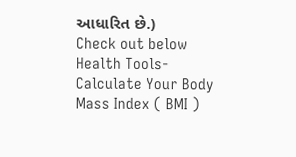આધારિત છે.)
Check out below Health Tools-
Calculate Your Body Mass Index ( BMI )